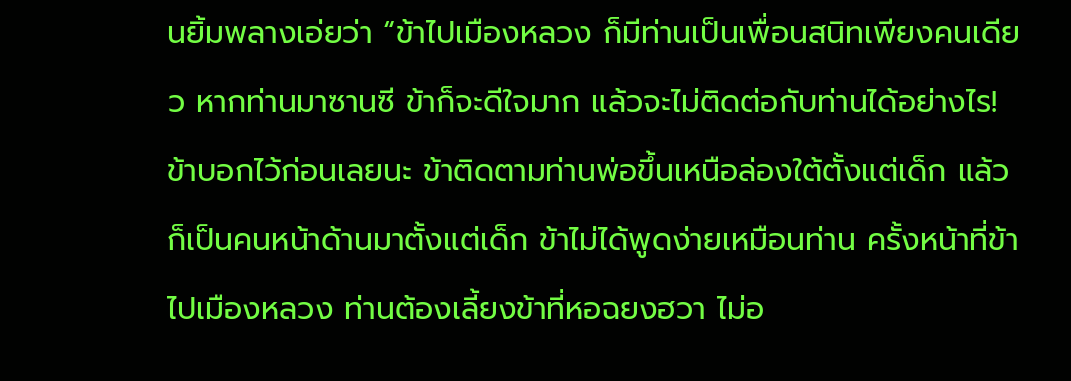นยิ้มพลางเอ่ยว่า “ข้าไปเมืองหลวง ก็มีท่านเป็นเพื่อนสนิทเพียงคนเดียว หากท่านมาซานซี ข้าก็จะดีใจมาก แล้วจะไม่ติดต่อกับท่านได้อย่างไร! ข้าบอกไว้ก่อนเลยนะ ข้าติดตามท่านพ่อขึ้นเหนือล่องใต้ตั้งแต่เด็ก แล้วก็เป็นคนหน้าด้านมาตั้งแต่เด็ก ข้าไม่ได้พูดง่ายเหมือนท่าน ครั้งหน้าที่ข้าไปเมืองหลวง ท่านต้องเลี้ยงข้าที่หอฉยงฮวา ไม่อ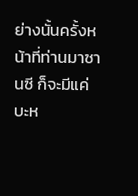ย่างนั้นครั้งหน้าที่ท่านมาซานซี ก็จะมีแค่บะห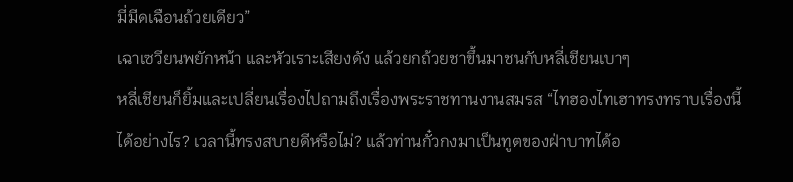มี่มีดเฉือนถ้วยเดียว”
เฉาเซวียนพยักหน้า และหัวเราะเสียงดัง แล้วยกถ้วยชาขึ้นมาชนกับหลี่เชียนเบาๆ
หลี่เชียนก็ยิ้มและเปลี่ยนเรื่องไปถามถึงเรื่องพระราชทานงานสมรส “ไทฮองไทเฮาทรงทราบเรื่องนี้ได้อย่างไร? เวลานี้ทรงสบายดีหรือไม่? แล้วท่านกั๋วกงมาเป็นทูตของฝ่าบาทได้อ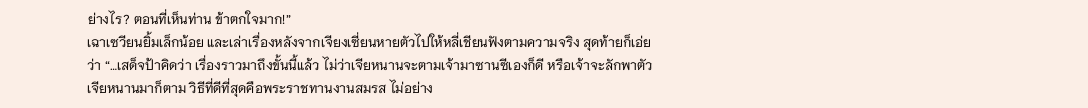ย่างไร? ตอนที่เห็นท่าน ข้าตกใจมาก!”
เฉาเซวียนยิ้มเล็กน้อย และเล่าเรื่องหลังจากเจียงเซี่ยนหายตัวไปให้หลี่เชียนฟังตามความจริง สุดท้ายก็เอ่ยว่า “…เสด็จป้าคิดว่า เรื่องราวมาถึงขั้นนี้แล้ว ไม่ว่าเจียหนานจะตามเจ้ามาซานซีเองก็ดี หรือเจ้าจะลักพาตัวเจียหนานมาก็ตาม วิธีที่ดีที่สุดคือพระราชทานงานสมรส ไม่อย่าง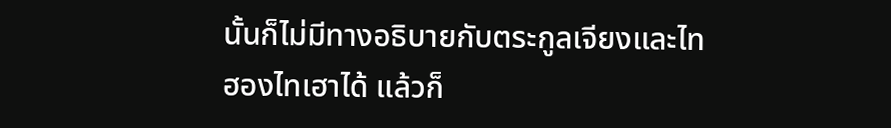นั้นก็ไม่มีทางอธิบายกับตระกูลเจียงและไทฮองไทเฮาได้ แล้วก็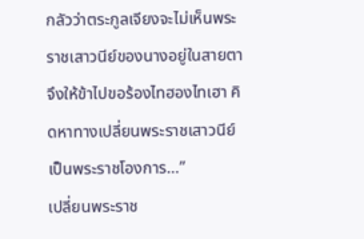กลัวว่าตระกูลเจียงจะไม่เห็นพระราชเสาวนีย์ของนางอยู่ในสายตา จึงให้ข้าไปขอร้องไทฮองไทเฮา คิดหาทางเปลี่ยนพระราชเสาวนีย์เป็นพระราชโองการ…”
เปลี่ยนพระราช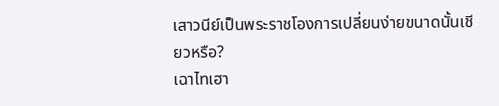เสาวนีย์เป็นพระราชโองการเปลี่ยนง่ายขนาดนั้นเชียวหรือ?
เฉาไทเฮา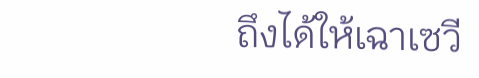ถึงได้ให้เฉาเซวี